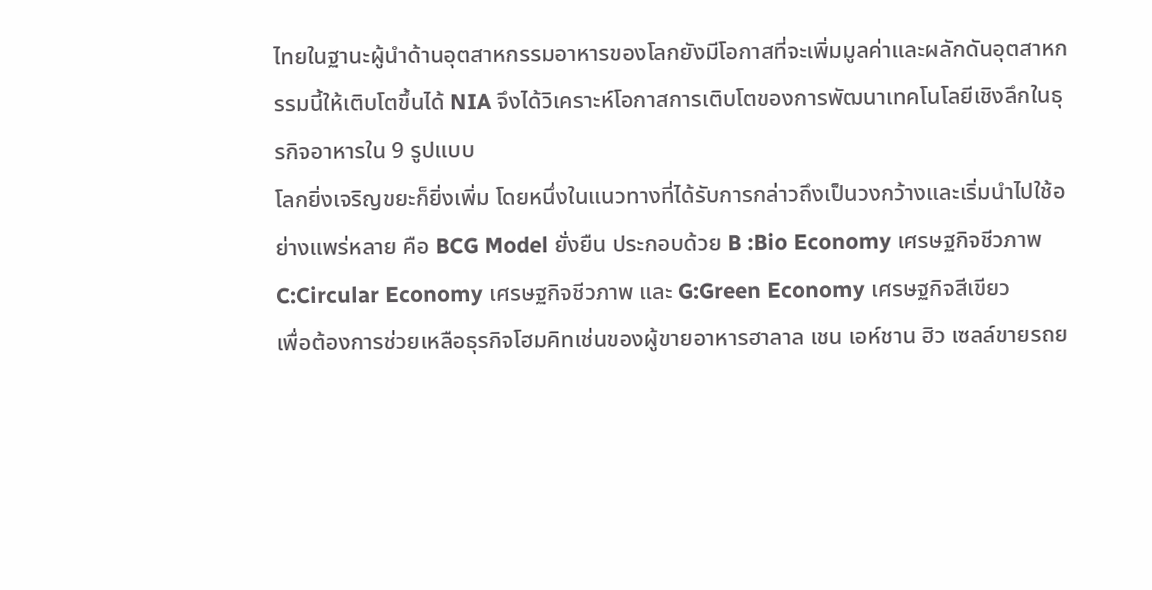ไทยในฐานะผู้นำด้านอุตสาหกรรมอาหารของโลกยังมีโอกาสที่จะเพิ่มมูลค่าและผลักดันอุตสาหกรรมนี้ให้เติบโตขึ้นได้ NIA จึงได้วิเคราะห์โอกาสการเติบโตของการพัฒนาเทคโนโลยีเชิงลึกในธุรกิจอาหารใน 9 รูปแบบ
โลกยิ่งเจริญขยะก็ยิ่งเพิ่ม โดยหนึ่งในแนวทางที่ได้รับการกล่าวถึงเป็นวงกว้างและเริ่มนำไปใช้อย่างแพร่หลาย คือ BCG Model ยั่งยืน ประกอบด้วย B :Bio Economy เศรษฐกิจชีวภาพ C:Circular Economy เศรษฐกิจชีวภาพ และ G:Green Economy เศรษฐกิจสีเขียว
เพื่อต้องการช่วยเหลือธุรกิจโฮมคิทเช่นของผู้ขายอาหารฮาลาล เชน เอห์ชาน ฮิว เซลล์ขายรถย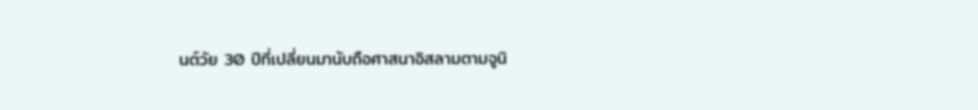นต์วัย 30 ปีที่เปลี่ยนมานับถือศาสนาอิสลามตามจูนิ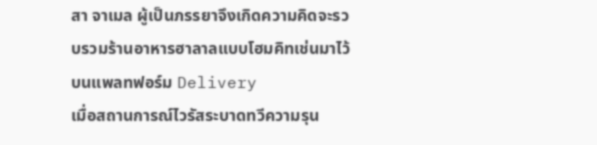สา จาเมล ผู้เป็นภรรยาจึงเกิดความคิดจะรวบรวมร้านอาหารฮาลาลแบบโฮมคิทเช่นมาไว้บนแพลทฟอร์ม Delivery
เมื่อสถานการณ์ไวรัสระบาดทวีความรุน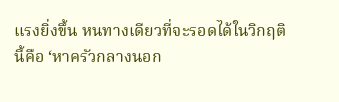แรงยิ่งขึ้น หนทางเดียวที่จะรอดได้ในวิกฤตินี้คือ ‘หาครัวกลางนอก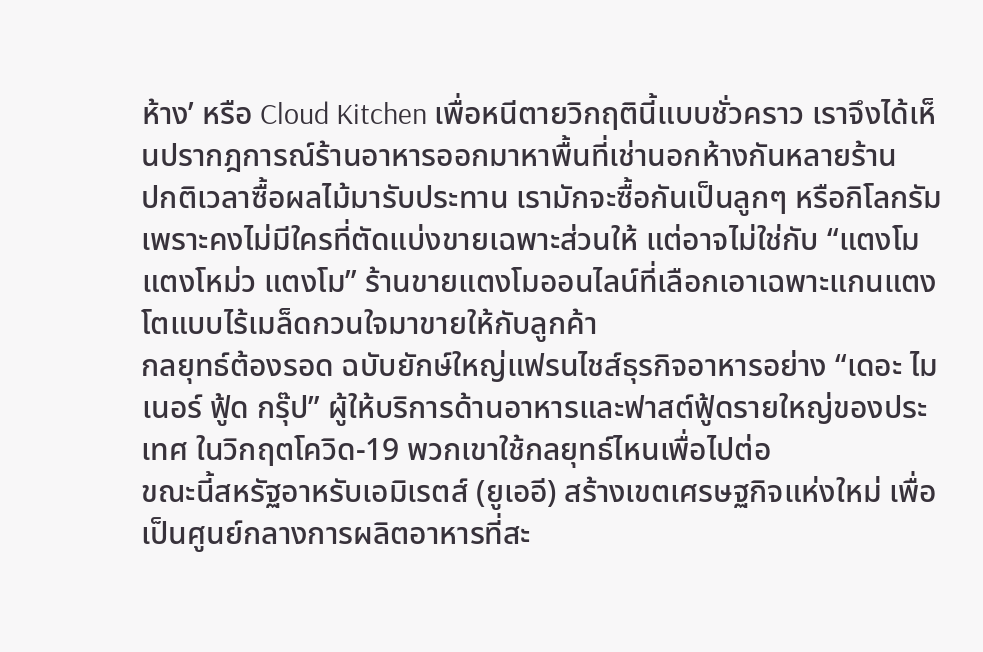ห้าง’ หรือ Cloud Kitchen เพื่อหนีตายวิกฤตินี้แบบชั่วคราว เราจึงได้เห็นปรากฎการณ์ร้านอาหารออกมาหาพื้นที่เช่านอกห้างกันหลายร้าน
ปกติเวลาซื้อผลไม้มารับประทาน เรามักจะซื้อกันเป็นลูกๆ หรือกิโลกรัม เพราะคงไม่มีใครที่ตัดแบ่งขายเฉพาะส่วนให้ แต่อาจไม่ใช่กับ “แตงโม แตงโหม่ว แตงโม” ร้านขายแตงโมออนไลน์ที่เลือกเอาเฉพาะแกนแตงโตแบบไร้เมล็ดกวนใจมาขายให้กับลูกค้า
กลยุทธ์ต้องรอด ฉบับยักษ์ใหญ่แฟรนไชส์ธุรกิจอาหารอย่าง “เดอะ ไมเนอร์ ฟู้ด กรุ๊ป” ผู้ให้บริการด้านอาหารและฟาสต์ฟู้ดรายใหญ่ของประเทศ ในวิกฤตโควิด-19 พวกเขาใช้กลยุทธ์ไหนเพื่อไปต่อ
ขณะนี้สหรัฐอาหรับเอมิเรตส์ (ยูเออี) สร้างเขตเศรษฐกิจแห่งใหม่ เพื่อเป็นศูนย์กลางการผลิตอาหารที่สะ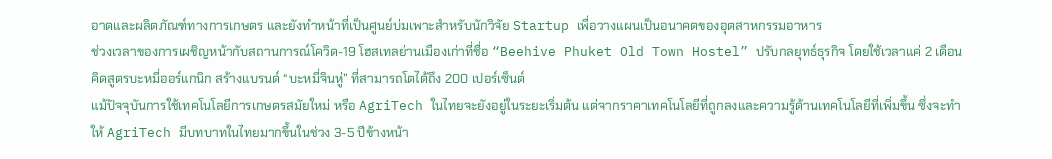อาดและผลิตภัณฑ์ทางการเกษตร และยังทำหน้าที่เป็นศูนย์บ่มเพาะสําหรับนักวิจัย Startup เพื่อวางแผนเป็นอนาคตของอุตสาหกรรมอาหาร
ช่วงเวลาของการเผชิญหน้ากับสถานการณ์โควิด-19 โฮสเทลย่านเมืองเก่าที่ชื่อ “Beehive Phuket Old Town Hostel” ปรับกลยุทธ์ธุรกิจ โดยใช้เวลาแค่ 2 เดือน คิดสูตรบะหมี่ออร์แกนิก สร้างแบรนด์ “บะหมี่จินหู่” ที่สามารถโตได้ถึง 200 เปอร์เซ็นต์
แม้ปัจจุบันการใช้เทคโนโลยีการเกษตรสมัยใหม่ หรือ AgriTech ในไทยจะยังอยู่ในระยะเริ่มต้น แต่จากราคาเทคโนโลยีที่ถูกลงและความรู้ด้านเทคโนโลยีที่เพิ่มขึ้น ซึ่งจะทำให้ AgriTech มีบทบาทในไทยมากขึ้นในช่วง 3-5 ปีข้างหน้า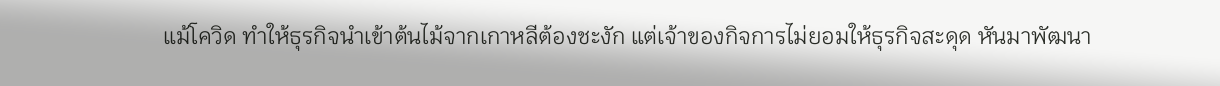แม้โควิด ทำให้ธุรกิจนำเข้าต้นไม้จากเกาหลีต้องชะงัก แต่เจ้าของกิจการไม่ยอมให้ธุรกิจสะดุด หันมาพัฒนา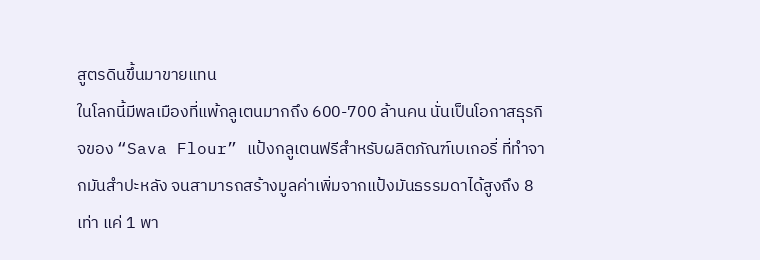สูตรดินขึ้นมาขายแทน
ในโลกนี้มีพลเมืองที่แพ้กลูเตนมากถึง 600-700 ล้านคน นั่นเป็นโอกาสธุรกิจของ “Sava Flour” แป้งกลูเตนฟรีสำหรับผลิตภัณฑ์เบเกอรี่ ที่ทำจากมันสำปะหลัง จนสามารถสร้างมูลค่าเพิ่มจากแป้งมันธรรมดาได้สูงถึง 8 เท่า แค่ 1 พา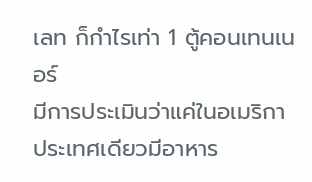เลท ก็กำไรเท่า 1 ตู้คอนเทนเนอร์
มีการประเมินว่าแค่ในอเมริกาประเทศเดียวมีอาหาร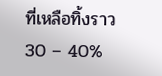ที่เหลือทิ้งราว 30 – 40%